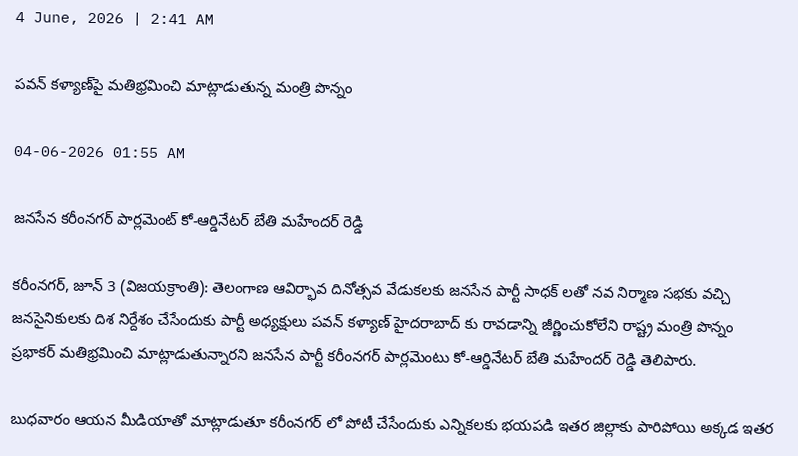4 June, 2026 | 2:41 AM

పవన్ కళ్యాణ్‌పై మతిభ్రమించి మాట్లాడుతున్న మంత్రి పొన్నం

04-06-2026 01:55 AM

జనసేన కరీంనగర్ పార్లమెంట్ కో-ఆర్డినేటర్ బేతి మహేందర్ రెడ్డి

కరీంనగర్, జూన్ 3 (విజయక్రాంతి): తెలంగాణ ఆవిర్భావ దినోత్సవ వేడుకలకు జనసేన పార్టీ సాధక్ లతో నవ నిర్మాణ సభకు వచ్చి జనసైనికులకు దిశ నిర్దేశం చేసేందుకు పార్టీ అధ్యక్షులు పవన్ కళ్యాణ్ హైదరాబాద్ కు రావడాన్ని జీర్ణించుకోలేని రాష్ట్ర మంత్రి పొన్నం ప్రభాకర్ మతిభ్రమించి మాట్లాడుతున్నారని జనసేన పార్టీ కరీంనగర్ పార్లమెంటు కో-ఆర్డినేటర్ బేతి మహేందర్ రెడ్డి తెలిపారు.

బుధవారం ఆయన మీడియాతో మాట్లాడుతూ కరీంనగర్ లో పోటీ చేసేందుకు ఎన్నికలకు భయపడి ఇతర జిల్లాకు పారిపోయి అక్కడ ఇతర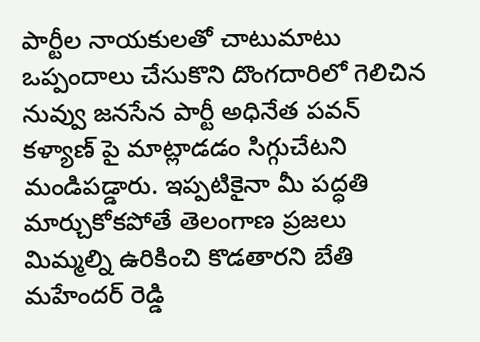పార్టీల నాయకులతో చాటుమాటు ఒప్పందాలు చేసుకొని దొంగదారిలో గెలిచిన నువ్వు జనసేన పార్టీ అధినేత పవన్ కళ్యాణ్ పై మాట్లాడడం సిగ్గుచేటని మండిపడ్డారు. ఇప్పటికైనా మీ పద్ధతి మార్చుకోకపోతే తెలంగాణ ప్రజలు మిమ్మల్ని ఉరికించి కొడతారని బేతి మహేందర్ రెడ్డి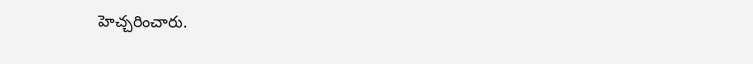హెచ్చరించారు.